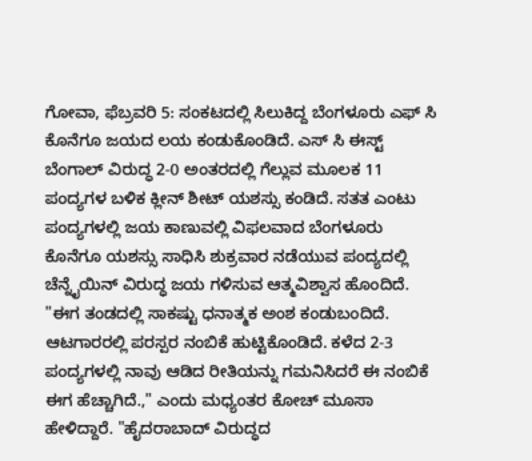ಗೋವಾ, ಫೆಬ್ರವರಿ 5: ಸಂಕಟದಲ್ಲಿ ಸಿಲುಕಿದ್ದ ಬೆಂಗಳೂರು ಎಫ್ ಸಿ ಕೊನೆಗೂ ಜಯದ ಲಯ ಕಂಡುಕೊಂಡಿದೆ. ಎಸ್ ಸಿ ಈಸ್ಟ್ ಬೆಂಗಾಲ್ ವಿರುದ್ಧ 2-0 ಅಂತರದಲ್ಲಿ ಗೆಲ್ಲುವ ಮೂಲಕ 11 ಪಂದ್ಯಗಳ ಬಳಿಕ ಕ್ಲೀನ್ ಶೀಟ್ ಯಶಸ್ಸು ಕಂಡಿದೆ. ಸತತ ಎಂಟು ಪಂದ್ಯಗಳಲ್ಲಿ ಜಯ ಕಾಣುವಲ್ಲಿ ವಿಫಲವಾದ ಬೆಂಗಳೂರು ಕೊನೆಗೂ ಯಶಸ್ಸು ಸಾಧಿಸಿ ಶುಕ್ರವಾರ ನಡೆಯುವ ಪಂದ್ಯದಲ್ಲಿ ಚೆನ್ನೈಯಿನ್ ವಿರುದ್ಧ ಜಯ ಗಳಿಸುವ ಆತ್ಮವಿಶ್ವಾಸ ಹೊಂದಿದೆ.
"ಈಗ ತಂಡದಲ್ಲಿ ಸಾಕಷ್ಟು ಧನಾತ್ಮಕ ಅಂಶ ಕಂಡುಬಂದಿದೆ. ಆಟಗಾರರಲ್ಲಿ ಪರಸ್ಪರ ನಂಬಿಕೆ ಹುಟ್ಟಿಕೊಂಡಿದೆ. ಕಳೆದ 2-3 ಪಂದ್ಯಗಳಲ್ಲಿ ನಾವು ಆಡಿದ ರೀತಿಯನ್ನು ಗಮನಿಸಿದರೆ ಈ ನಂಬಿಕೆ ಈಗ ಹೆಚ್ಚಾಗಿದೆ.," ಎಂದು ಮಧ್ಯಂತರ ಕೋಚ್ ಮೂಸಾ ಹೇಳಿದ್ದಾರೆ. "ಹೈದರಾಬಾದ್ ವಿರುದ್ಧದ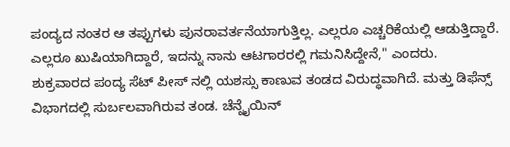ಪಂದ್ಯದ ನಂತರ ಆ ತಪ್ಪುಗಳು ಪುನರಾವರ್ತನೆಯಾಗುತ್ತಿಲ್ಲ. ಎಲ್ಲರೂ ಎಚ್ಚರಿಕೆಯಲ್ಲಿ ಆಡುತ್ತಿದ್ದಾರೆ. ಎಲ್ಲರೂ ಖುಷಿಯಾಗಿದ್ದಾರೆ, ಇದನ್ನು ನಾನು ಆಟಗಾರರಲ್ಲಿ ಗಮನಿಸಿದ್ದೇನೆ," ಎಂದರು.
ಶುಕ್ರವಾರದ ಪಂದ್ಯ ಸೆಟ್ ಪೀಸ್ ನಲ್ಲಿ ಯಶಸ್ಸು ಕಾಣುವ ತಂಡದ ವಿರುದ್ಧವಾಗಿದೆ. ಮತ್ತು ಡಿಫೆನ್ಸ್ ವಿಭಾಗದಲ್ಲಿ ಸುರ್ಬಲವಾಗಿರುವ ತಂಡ. ಚೆನ್ನೈಯಿನ್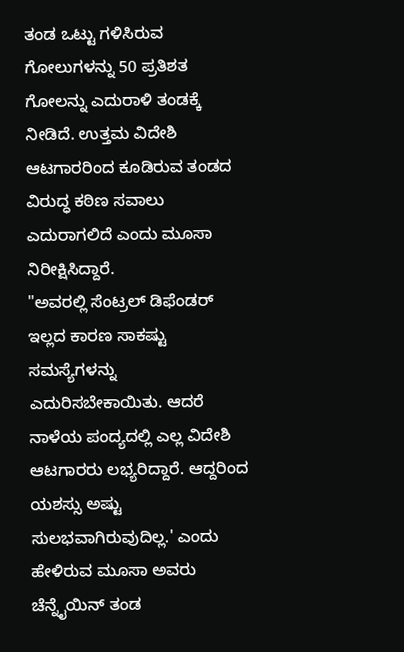ತಂಡ ಒಟ್ಟು ಗಳಿಸಿರುವ ಗೋಲುಗಳನ್ನು 50 ಪ್ರತಿಶತ ಗೋಲನ್ನು ಎದುರಾಳಿ ತಂಡಕ್ಕೆ ನೀಡಿದೆ. ಉತ್ತಮ ವಿದೇಶಿ ಆಟಗಾರರಿಂದ ಕೂಡಿರುವ ತಂಡದ ವಿರುದ್ಧ ಕಠಿಣ ಸವಾಲು ಎದುರಾಗಲಿದೆ ಎಂದು ಮೂಸಾ ನಿರೀಕ್ಷಿಸಿದ್ದಾರೆ.
"ಅವರಲ್ಲಿ ಸೆಂಟ್ರಲ್ ಡಿಫೆಂಡರ್ ಇಲ್ಲದ ಕಾರಣ ಸಾಕಷ್ಟು ಸಮಸ್ಯೆಗಳನ್ನು ಎದುರಿಸಬೇಕಾಯಿತು. ಆದರೆ ನಾಳೆಯ ಪಂದ್ಯದಲ್ಲಿ ಎಲ್ಲ ವಿದೇಶಿ ಆಟಗಾರರು ಲಭ್ಯರಿದ್ದಾರೆ. ಆದ್ದರಿಂದ ಯಶಸ್ಸು ಅಷ್ಟು ಸುಲಭವಾಗಿರುವುದಿಲ್ಲ.' ಎಂದು ಹೇಳಿರುವ ಮೂಸಾ ಅವರು ಚೆನ್ನೈಯಿನ್ ತಂಡ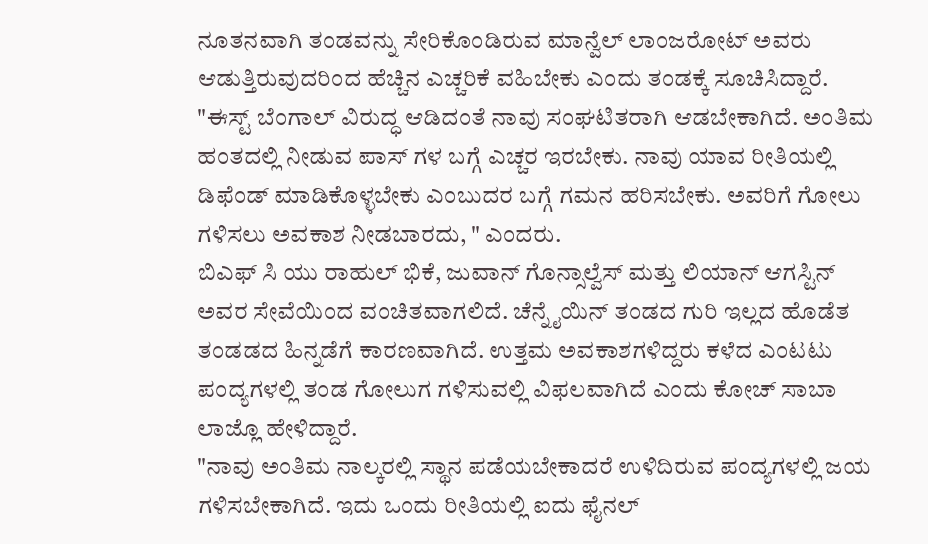ನೂತನವಾಗಿ ತಂಡವನ್ನು ಸೇರಿಕೊಂಡಿರುವ ಮಾನ್ವೆಲ್ ಲಾಂಜರೋಟ್ ಅವರು ಆಡುತ್ತಿರುವುದರಿಂದ ಹೆಚ್ಚಿನ ಎಚ್ಚರಿಕೆ ವಹಿಬೇಕು ಎಂದು ತಂಡಕ್ಕೆ ಸೂಚಿಸಿದ್ದಾರೆ. "ಈಸ್ಟ್ ಬೆಂಗಾಲ್ ವಿರುದ್ಧ ಆಡಿದಂತೆ ನಾವು ಸಂಘಟಿತರಾಗಿ ಆಡಬೇಕಾಗಿದೆ. ಅಂತಿಮ ಹಂತದಲ್ಲಿ ನೀಡುವ ಪಾಸ್ ಗಳ ಬಗ್ಗೆ ಎಚ್ಚರ ಇರಬೇಕು. ನಾವು ಯಾವ ರೀತಿಯಲ್ಲಿ ಡಿಫೆಂಡ್ ಮಾಡಿಕೊಳ್ಳಬೇಕು ಎಂಬುದರ ಬಗ್ಗೆ ಗಮನ ಹರಿಸಬೇಕು. ಅವರಿಗೆ ಗೋಲು ಗಳಿಸಲು ಅವಕಾಶ ನೀಡಬಾರದು, " ಎಂದರು.
ಬಿಎಫ್ ಸಿ ಯು ರಾಹುಲ್ ಭಿಕೆ, ಜುವಾನ್ ಗೊನ್ಸಾಲ್ವೆಸ್ ಮತ್ತು ಲಿಯಾನ್ ಆಗಸ್ಟಿನ್ ಅವರ ಸೇವೆಯಿಂದ ವಂಚಿತವಾಗಲಿದೆ. ಚೆನ್ನೈಯಿನ್ ತಂಡದ ಗುರಿ ಇಲ್ಲದ ಹೊಡೆತ ತಂಡಡದ ಹಿನ್ನಡೆಗೆ ಕಾರಣವಾಗಿದೆ. ಉತ್ತಮ ಅವಕಾಶಗಳಿದ್ದರು ಕಳೆದ ಎಂಟಟು ಪಂದ್ಯಗಳಲ್ಲಿ ತಂಡ ಗೋಲುಗ ಗಳಿಸುವಲ್ಲಿ ವಿಫಲವಾಗಿದೆ ಎಂದು ಕೋಚ್ ಸಾಬಾ ಲಾಜ್ಲೊ ಹೇಳಿದ್ದಾರೆ.
"ನಾವು ಅಂತಿಮ ನಾಲ್ಕರಲ್ಲಿ ಸ್ಥಾನ ಪಡೆಯಬೇಕಾದರೆ ಉಳಿದಿರುವ ಪಂದ್ಯಗಳಲ್ಲಿ ಜಯ ಗಳಿಸಬೇಕಾಗಿದೆ. ಇದು ಒಂದು ರೀತಿಯಲ್ಲಿ ಐದು ಫೈನಲ್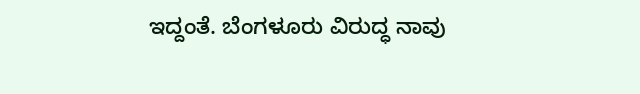ಇದ್ದಂತೆ. ಬೆಂಗಳೂರು ವಿರುದ್ಧ ನಾವು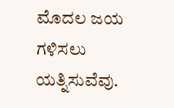ಮೊದಲ ಜಯ ಗಳಿಸಲು ಯತ್ನಿಸುವೆವು.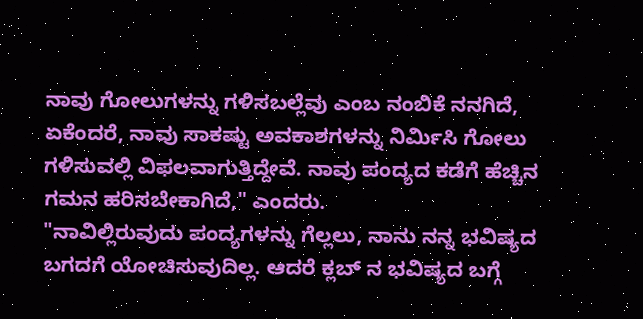ನಾವು ಗೋಲುಗಳನ್ನು ಗಳಿಸಬಲ್ಲೆವು ಎಂಬ ನಂಬಿಕೆ ನನಗಿದೆ, ಏಕೆಂದರೆ, ನಾವು ಸಾಕಷ್ಟು ಅವಕಾಶಗಳನ್ನು ನಿರ್ಮಿಸಿ ಗೋಲು ಗಳಿಸುವಲ್ಲಿ ವಿಫಲವಾಗುತ್ತಿದ್ದೇವೆ. ನಾವು ಪಂದ್ಯದ ಕಡೆಗೆ ಹೆಚ್ಚಿನ ಗಮನ ಹರಿಸಬೇಕಾಗಿದೆ," ಎಂದರು.
"ನಾವಿಲ್ಲಿರುವುದು ಪಂದ್ಯಗಳನ್ನು ಗೆಲ್ಲಲು, ನಾನು ನನ್ನ ಭವಿಷ್ಯದ ಬಗದಗೆ ಯೋಚಿಸುವುದಿಲ್ಲ. ಆದರೆ ಕ್ಲಬ್ ನ ಭವಿಷ್ಯದ ಬಗ್ಗೆ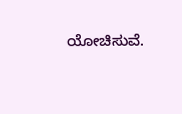ಯೋಚಿಸುವೆ.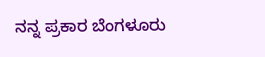ನನ್ನ ಪ್ರಕಾರ ಬೆಂಗಳೂರು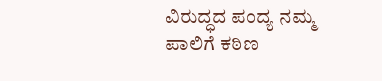ವಿರುದ್ಧದ ಪಂದ್ಯ ನಮ್ಮ ಪಾಲಿಗೆ ಕಠಿಣ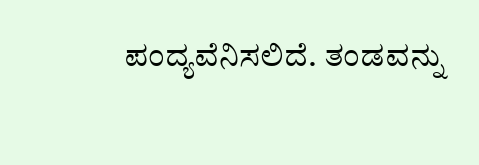ಪಂದ್ಯವೆನಿಸಲಿದೆ. ತಂಡವನ್ನು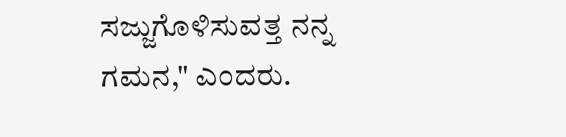ಸಜ್ಜುಗೊಳಿಸುವತ್ತ ನನ್ನ ಗಮನ," ಎಂದರು.